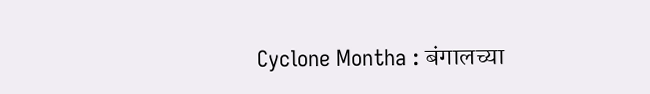Cyclone Montha : बंगालच्या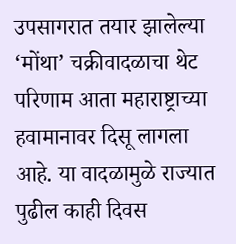उपसागरात तयार झालेल्या ‘मोंथा’ चक्रीवादळाचा थेट परिणाम आता महाराष्ट्राच्या हवामानावर दिसू लागला आहे. या वादळामुळे राज्यात पुढील काही दिवस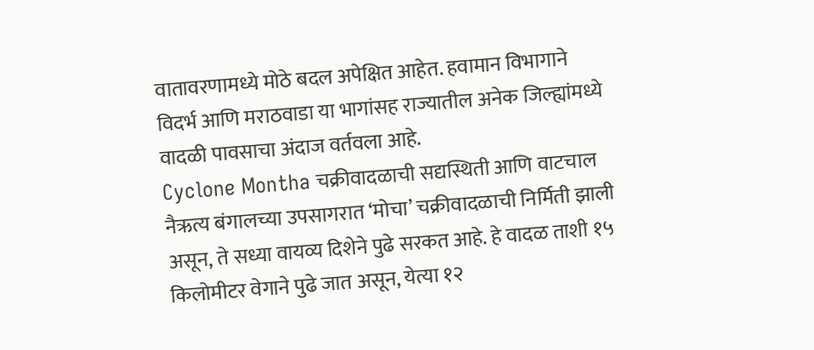वातावरणामध्ये मोठे बदल अपेक्षित आहेत. हवामान विभागाने विदर्भ आणि मराठवाडा या भागांसह राज्यातील अनेक जिल्ह्यांमध्ये वादळी पावसाचा अंदाज वर्तवला आहे.
Cyclone Montha चक्रीवादळाची सद्यस्थिती आणि वाटचाल
नैऋत्य बंगालच्या उपसागरात ‘मोचा’ चक्रीवादळाची निर्मिती झाली असून, ते सध्या वायव्य दिशेने पुढे सरकत आहे. हे वादळ ताशी १५ किलोमीटर वेगाने पुढे जात असून, येत्या १२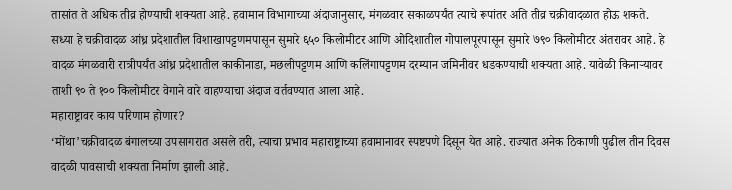तासांत ते अधिक तीव्र होण्याची शक्यता आहे. हवामान विभागाच्या अंदाजानुसार, मंगळवार सकाळपर्यंत त्याचे रूपांतर अति तीव्र चक्रीवादळात होऊ शकते.
सध्या हे चक्रीवादळ आंध्र प्रदेशातील विशाखापट्टणमपासून सुमारे ६५० किलोमीटर आणि ओदिशातील गोपालपूरपासून सुमारे ७९० किलोमीटर अंतरावर आहे. हे वादळ मंगळवारी रात्रीपर्यंत आंध्र प्रदेशातील काकीनाडा, मछलीपट्टणम आणि कलिंगापट्टणम दरम्यान जमिनीवर धडकण्याची शक्यता आहे. यावेळी किनाऱ्यावर ताशी ९० ते १०० किलोमीटर वेगाने वारे वाहण्याचा अंदाज वर्तवण्यात आला आहे.
महाराष्ट्रावर काय परिणाम होणार?
‘मोंथा’चक्रीवादळ बंगालच्या उपसागरात असले तरी, त्याचा प्रभाव महाराष्ट्राच्या हवामानावर स्पष्टपणे दिसून येत आहे. राज्यात अनेक ठिकाणी पुढील तीन दिवस वादळी पावसाची शक्यता निर्माण झाली आहे.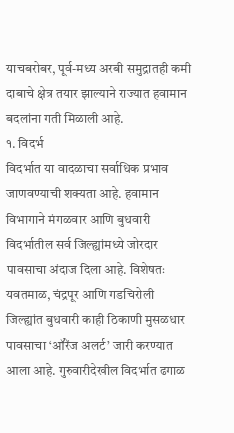याचबरोबर, पूर्व-मध्य अरबी समुद्रातही कमी दाबाचे क्षेत्र तयार झाल्याने राज्यात हवामान बदलांना गती मिळाली आहे.
१. विदर्भ
विदर्भात या वादळाचा सर्वाधिक प्रभाव जाणवण्याची शक्यता आहे. हवामान विभागाने मंगळवार आणि बुधवारी विदर्भातील सर्व जिल्ह्यांमध्ये जोरदार पावसाचा अंदाज दिला आहे. विशेषतः यवतमाळ, चंद्रपूर आणि गडचिरोली जिल्ह्यांत बुधवारी काही ठिकाणी मुसळधार पावसाचा ‘ऑरेंज अलर्ट’ जारी करण्यात आला आहे. गुरुवारीदेखील विदर्भात ढगाळ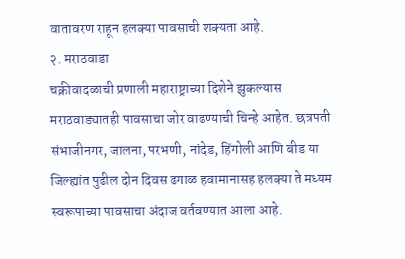वातावरण राहून हलक्या पावसाची शक्यता आहे.
२. मराठवाडा
चक्रीवादळाची प्रणाली महाराष्ट्राच्या दिशेने झुकल्यास मराठवाड्यातही पावसाचा जोर वाढण्याची चिन्हे आहेत. छत्रपती संभाजीनगर, जालना, परभणी, नांदेड, हिंगोली आणि बीड या जिल्ह्यांत पुढील दोन दिवस ढगाळ हवामानासह हलक्या ते मध्यम स्वरूपाच्या पावसाचा अंदाज वर्तवण्यात आला आहे.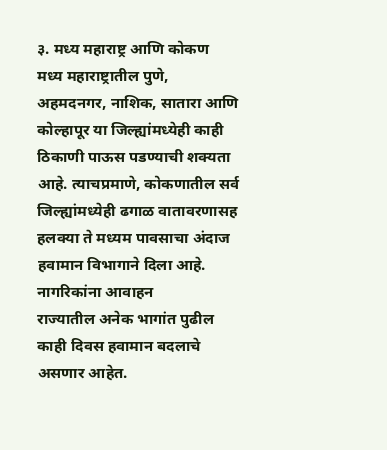३. मध्य महाराष्ट्र आणि कोकण
मध्य महाराष्ट्रातील पुणे, अहमदनगर, नाशिक, सातारा आणि कोल्हापूर या जिल्ह्यांमध्येही काही ठिकाणी पाऊस पडण्याची शक्यता आहे. त्याचप्रमाणे, कोकणातील सर्व जिल्ह्यांमध्येही ढगाळ वातावरणासह हलक्या ते मध्यम पावसाचा अंदाज हवामान विभागाने दिला आहे.
नागरिकांना आवाहन
राज्यातील अनेक भागांत पुढील काही दिवस हवामान बदलाचे असणार आहेत.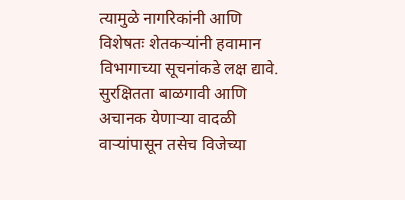त्यामुळे नागरिकांनी आणि विशेषतः शेतकऱ्यांनी हवामान विभागाच्या सूचनांकडे लक्ष द्यावे. सुरक्षितता बाळगावी आणि अचानक येणाऱ्या वादळी वाऱ्यांपासून तसेच विजेच्या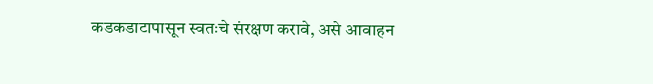कडकडाटापासून स्वतःचे संरक्षण करावे, असे आवाहन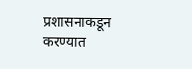प्रशासनाकडून करण्यात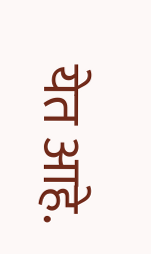येत आहे.